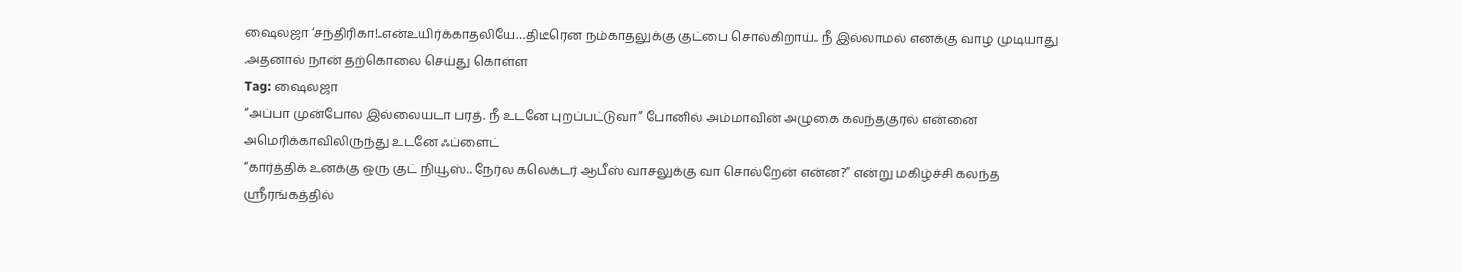ஷைலஜா ‘சந்திரிகா!..என்உயிர்க்காதலியே…திடீரென நம்காதலுக்கு குட்பை சொல்கிறாய்.. நீ இல்லாமல் எனக்கு வாழ முடியாது .அதனால் நான் தற்கொலை செய்து கொள்ள
Tag: ஷைலஜா
“அப்பா முன்போல இல்லையடா பரத். நீ உடனே புறப்பட்டுவா” போனில் அம்மாவின் அழுகை கலந்தகுரல் என்னை அமெரிக்காவிலிருந்து உடனே ஃப்ளைட்
“கார்த்திக் உனக்கு ஒரு குட் நியூஸ்.. நேர்ல கலெக்டர் ஆபீஸ் வாசலுக்கு வா சொல்றேன் என்ன?” என்று மகிழ்ச்சி கலந்த
ஸ்ரீரங்கத்தில்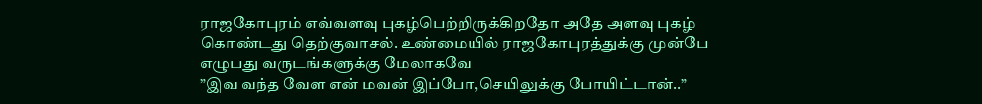ராஜகோபுரம் எவ்வளவு புகழ்பெற்றிருக்கிறதோ அதே அளவு புகழ் கொண்டது தெற்குவாசல். உண்மையில் ராஜகோபுரத்துக்கு முன்பே எழுபது வருடங்களுக்கு மேலாகவே
”இவ வந்த வேள என் மவன் இப்போ,செயிலுக்கு போயிட்டான்..”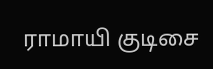ராமாயி குடிசை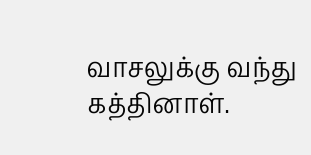வாசலுக்கு வந்து கத்தினாள்.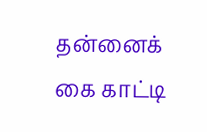தன்னைக் கை காட்டி